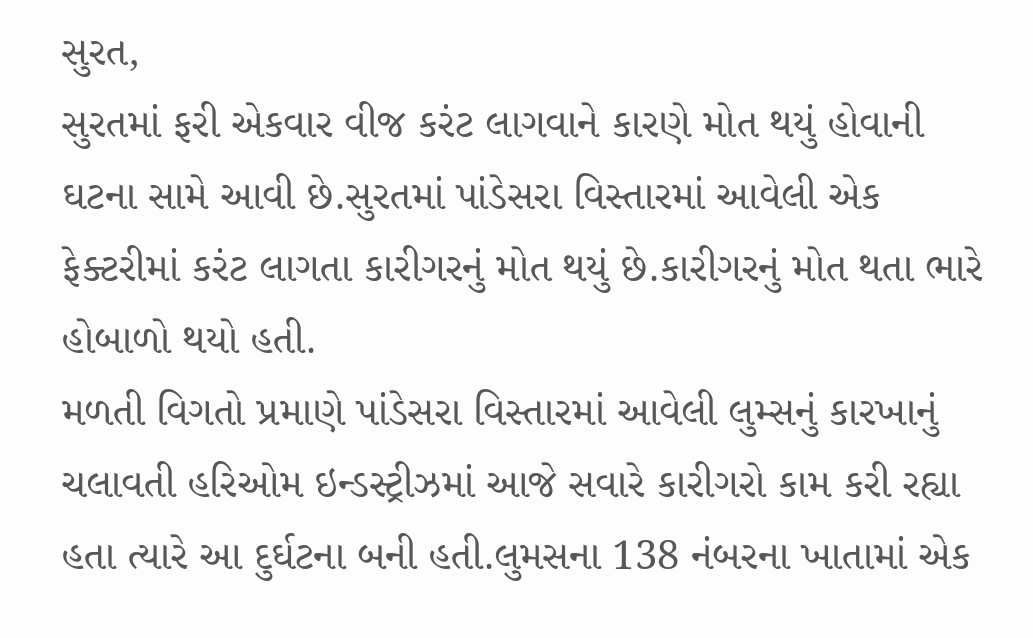સુરત,
સુરતમાં ફરી એકવાર વીજ કરંટ લાગવાને કારણે મોત થયું હોવાની ઘટના સામે આવી છે.સુરતમાં પાંડેસરા વિસ્તારમાં આવેલી એક ફેક્ટરીમાં કરંટ લાગતા કારીગરનું મોત થયું છે.કારીગરનું મોત થતા ભારે હોબાળો થયો હતી.
મળતી વિગતો પ્રમાણે પાંડેસરા વિસ્તારમાં આવેલી લુમ્સનું કારખાનું ચલાવતી હરિઓમ ઇન્ડસ્ટ્રીઝમાં આજે સવારે કારીગરો કામ કરી રહ્યા હતા ત્યારે આ દુર્ઘટના બની હતી.લુમસના 138 નંબરના ખાતામાં એક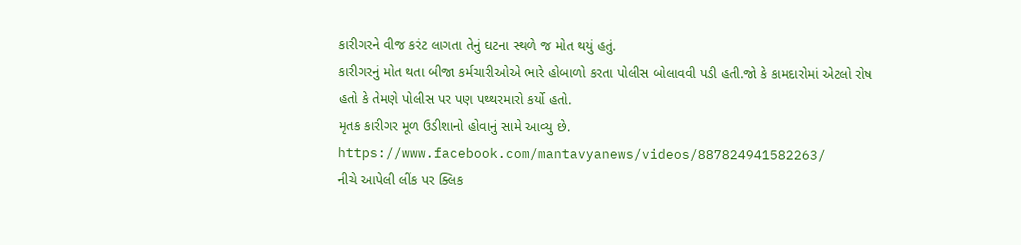કારીગરને વીજ કરંટ લાગતા તેનું ઘટના સ્થળે જ મોત થયું હતું.
કારીગરનું મોત થતા બીજા કર્મચારીઓએ ભારે હોબાળો કરતા પોલીસ બોલાવવી પડી હતી.જો કે કામદારોમાં એટલો રોષ હતો કે તેમણે પોલીસ પર પણ પથ્થરમારો કર્યો હતો.
મૃતક કારીગર મૂળ ઉડીશાનો હોવાનું સામે આવ્યુ છે.
https://www.facebook.com/mantavyanews/videos/887824941582263/
નીચે આપેલી લીંક પર ક્લિક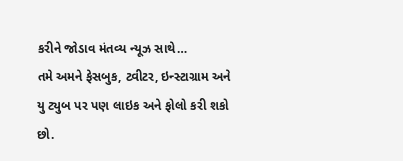કરીને જોડાવ મંતવ્ય ન્યૂઝ સાથે…
તમે અમને ફેસબુક, ટ્વીટર, ઇન્સ્ટાગ્રામ અને યુ ટ્યુબ પર પણ લાઇક અને ફોલો કરી શકો છો.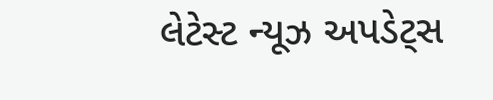લેટેસ્ટ ન્યૂઝ અપડેટ્સ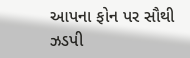આપના ફોન પર સૌથી ઝડપી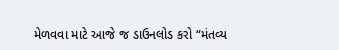મેળવવા માટે આજે જ ડાઉનલોડ કરો “મંતવ્ય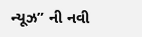ન્યૂઝ” ની નવી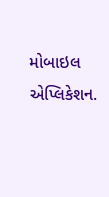મોબાઇલ એપ્લિકેશન.